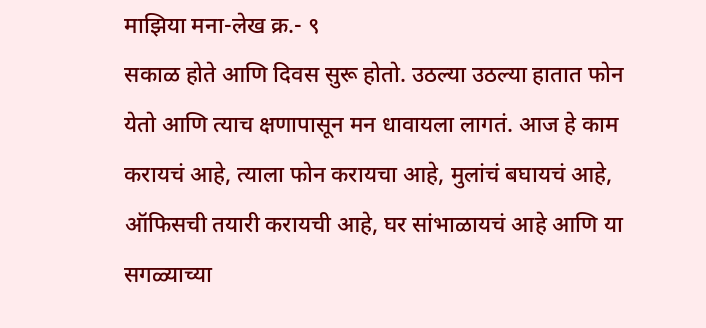माझिया मना-लेख क्र.- ९
सकाळ होते आणि दिवस सुरू होतो. उठल्या उठल्या हातात फोन येतो आणि त्याच क्षणापासून मन धावायला लागतं. आज हे काम करायचं आहे, त्याला फोन करायचा आहे, मुलांचं बघायचं आहे, ऑफिसची तयारी करायची आहे, घर सांभाळायचं आहे आणि या सगळ्याच्या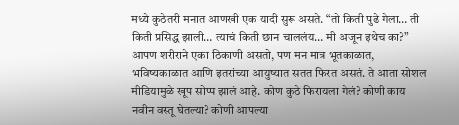मध्ये कुठेतरी मनात आणखी एक यादी सुरू असते. “तो किती पुढे गेला… ती किती प्रसिद्ध झाली… त्याचं किती छान चाललंय… मी अजून इथेच का?”
आपण शरीराने एका ठिकाणी असतो, पण मन मात्र भूतकाळात, भविष्यकाळात आणि इतरांच्या आयुष्यात सतत फिरत असतं. ते आता सोशल मीडियामुळे खूप सोप्प झालं आहे. कोण कुठे फिरायला गेलं? कोणी काय नवीन वस्तू घेतल्या? कोणी आपल्या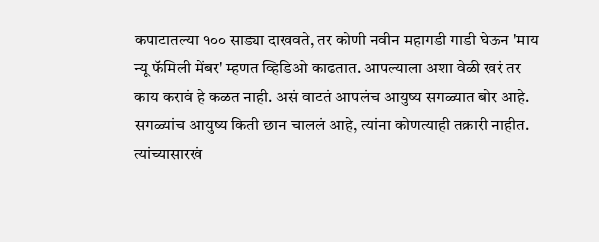कपाटातल्या १०० साड्या दाखवते, तर कोणी नवीन महागडी गाडी घेऊन 'माय न्यू फॅमिली मेंबर' म्हणत व्हिडिओ काढतात. आपल्याला अशा वेळी खरं तर काय करावं हे कळत नाही. असं वाटतं आपलंच आयुष्य सगळ्यात बोर आहे. सगळ्यांच आयुष्य किती छान चाललं आहे, त्यांना कोणत्याही तक्रारी नाहीत. त्यांच्यासारखं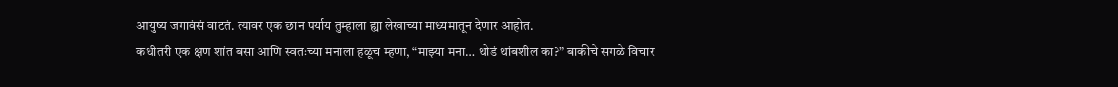आयुष्य जगावंसं वाटतं. त्यावर एक छान पर्याय तुम्हाला ह्या लेखाच्या माध्यमातून देणार आहोत.
कधीतरी एक क्षण शांत बसा आणि स्वतःच्या मनाला हळूच म्हणा, “माझ्या मना… थोडं थांबशील का?” बाकीचे सगळे विचार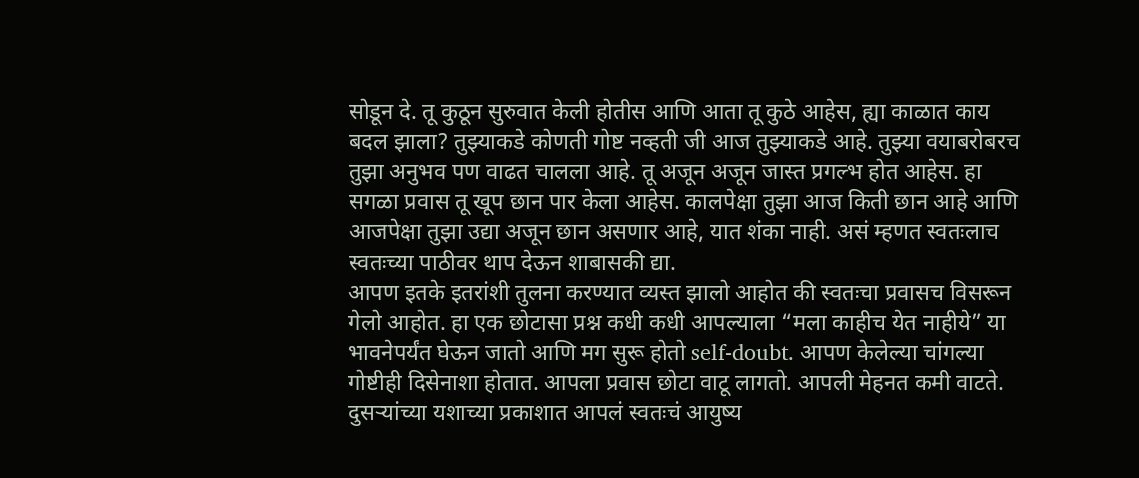सोडून दे. तू कुठून सुरुवात केली होतीस आणि आता तू कुठे आहेस, ह्या काळात काय बदल झाला? तुझ्याकडे कोणती गोष्ट नव्हती जी आज तुझ्याकडे आहे. तुझ्या वयाबरोबरच तुझा अनुभव पण वाढत चालला आहे. तू अजून अजून जास्त प्रगल्भ होत आहेस. हा सगळा प्रवास तू खूप छान पार केला आहेस. कालपेक्षा तुझा आज किती छान आहे आणि आजपेक्षा तुझा उद्या अजून छान असणार आहे, यात शंका नाही. असं म्हणत स्वतःलाच स्वतःच्या पाठीवर थाप देऊन शाबासकी द्या.
आपण इतके इतरांशी तुलना करण्यात व्यस्त झालो आहोत की स्वतःचा प्रवासच विसरून गेलो आहोत. हा एक छोटासा प्रश्न कधी कधी आपल्याला “मला काहीच येत नाहीये” या भावनेपर्यंत घेऊन जातो आणि मग सुरू होतो self-doubt. आपण केलेल्या चांगल्या गोष्टीही दिसेनाशा होतात. आपला प्रवास छोटा वाटू लागतो. आपली मेहनत कमी वाटते. दुसऱ्यांच्या यशाच्या प्रकाशात आपलं स्वतःचं आयुष्य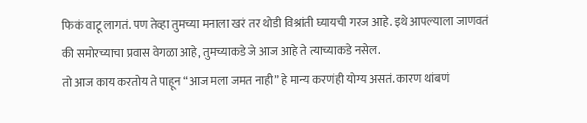फिकं वाटू लागतं. पण तेव्हा तुमच्या मनाला खरं तर थोडी विश्रांती घ्यायची गरज आहे. इथे आपल्याला जाणवतं की समोरच्याचा प्रवास वेगळा आहे, तुमच्याकडे जे आज आहे ते त्याच्याकडे नसेल.
तो आज काय करतोय ते पाहून “आज मला जमत नाही” हे मान्य करणंही योग्य असतं. कारण थांबणं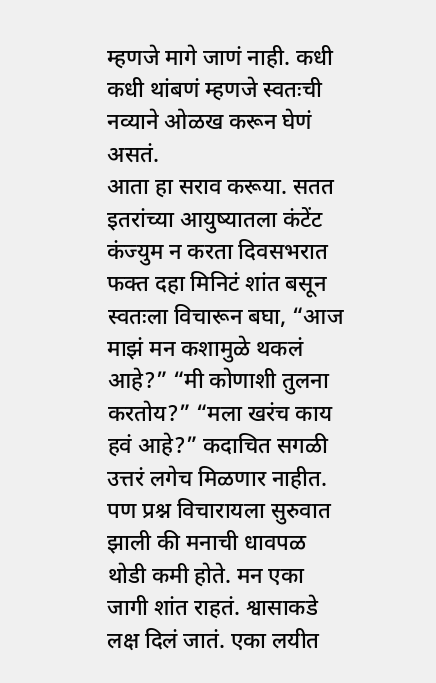म्हणजे मागे जाणं नाही. कधी कधी थांबणं म्हणजे स्वतःची नव्याने ओळख करून घेणं असतं.
आता हा सराव करूया. सतत इतरांच्या आयुष्यातला कंटेंट कंज्युम न करता दिवसभरात फक्त दहा मिनिटं शांत बसून स्वतःला विचारून बघा, “आज माझं मन कशामुळे थकलं आहे?” “मी कोणाशी तुलना करतोय?” “मला खरंच काय हवं आहे?” कदाचित सगळी उत्तरं लगेच मिळणार नाहीत.
पण प्रश्न विचारायला सुरुवात झाली की मनाची धावपळ थोडी कमी होते. मन एका जागी शांत राहतं. श्वासाकडे लक्ष दिलं जातं. एका लयीत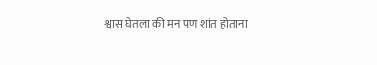श्वास घेतला की मन पण शांत होताना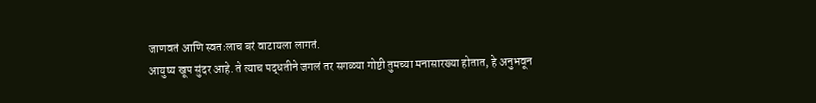जाणवतं आणि स्वतःलाच बरं वाटायला लागतं.
आयुष्य खूप सुंदर आहे. ते त्याच पद्धतीने जगलं तर सगळ्या गोष्टी तुमच्या मनासारख्या होतात, हे अनुभवून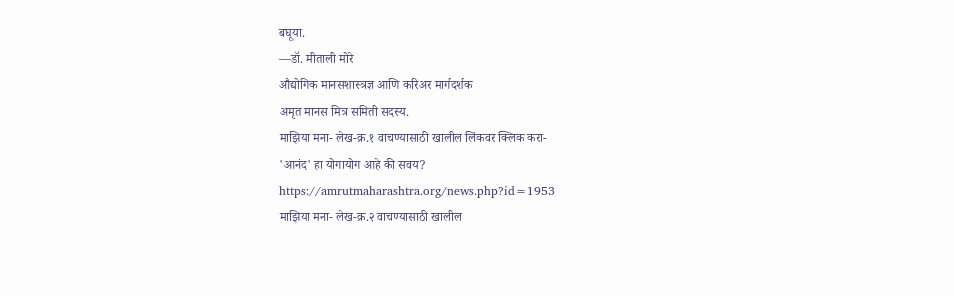बघूया.
—डॉ. मीताली मोरे
औद्योगिक मानसशास्त्रज्ञ आणि करिअर मार्गदर्शक
अमृत मानस मित्र समिती सदस्य.
माझिया मना- लेख-क्र.१ वाचण्यासाठी खालील लिंकवर क्लिक करा-
'आनंद' हा योगायोग आहे की सवय?
https://amrutmaharashtra.org/news.php?id=1953
माझिया मना- लेख-क्र.२ वाचण्यासाठी खालील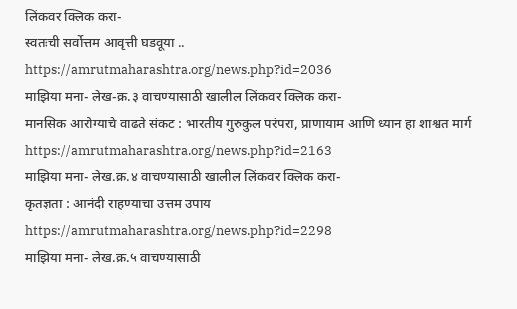लिंकवर क्लिक करा-
स्वतःची सर्वोत्तम आवृत्ती घडवूया ..
https://amrutmaharashtra.org/news.php?id=2036
माझिया मना- लेख-क्र.३ वाचण्यासाठी खालील लिंकवर क्लिक करा-
मानसिक आरोग्याचे वाढते संकट : भारतीय गुरुकुल परंपरा, प्राणायाम आणि ध्यान हा शाश्वत मार्ग
https://amrutmaharashtra.org/news.php?id=2163
माझिया मना- लेख.क्र.४ वाचण्यासाठी खालील लिंकवर क्लिक करा-
कृतज्ञता : आनंदी राहण्याचा उत्तम उपाय
https://amrutmaharashtra.org/news.php?id=2298
माझिया मना- लेख.क्र.५ वाचण्यासाठी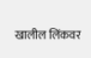खालील लिंकवर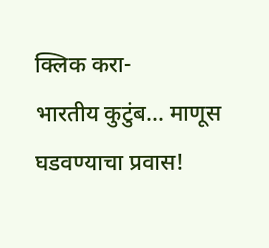क्लिक करा-
भारतीय कुटुंब... माणूस घडवण्याचा प्रवास!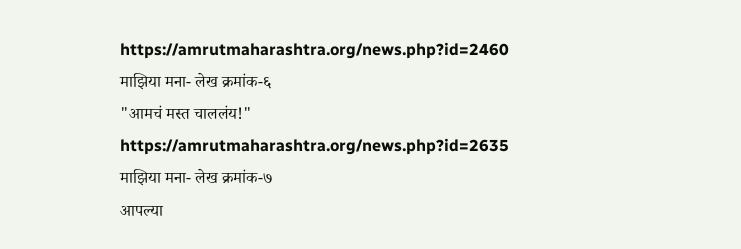https://amrutmaharashtra.org/news.php?id=2460
माझिया मना- लेख क्रमांक-६
"आमचं मस्त चाललंय!"
https://amrutmaharashtra.org/news.php?id=2635
माझिया मना- लेख क्रमांक-७
आपल्या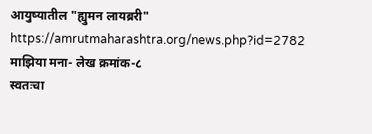आयुष्यातील "ह्युमन लायब्ररी"
https://amrutmaharashtra.org/news.php?id=2782
माझिया मना- लेख क्रमांक-८
स्वतःचा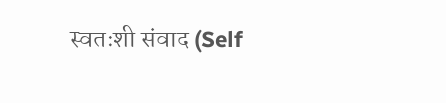स्वतःशी संवाद (Self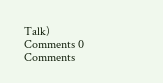Talk)
Comments 0 Comments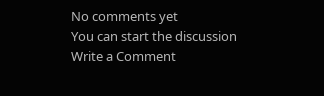No comments yet
You can start the discussion
Write a Comment